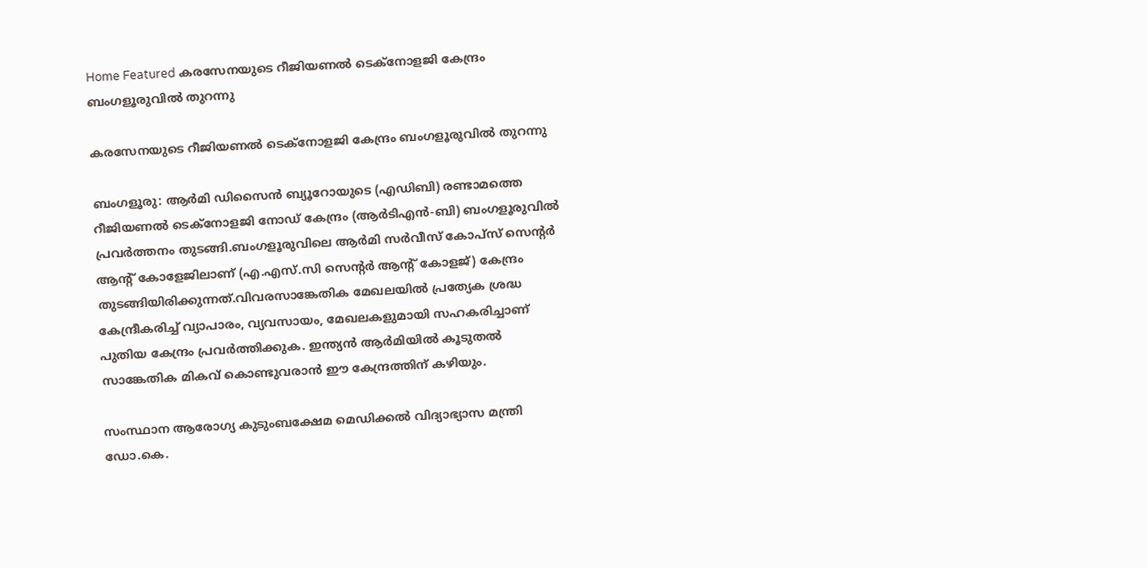Home Featured കരസേനയുടെ റീജിയണല്‍ ടെക്‌നോളജി കേന്ദ്രം ബംഗളൂരുവില്‍ തുറന്നു

കരസേനയുടെ റീജിയണല്‍ ടെക്‌നോളജി കേന്ദ്രം ബംഗളൂരുവില്‍ തുറന്നു

ബംഗളൂരു: ആര്‍മി ഡിസൈന്‍ ബ്യൂറോയുടെ (എഡിബി) രണ്ടാമത്തെ റീജിയണല്‍ ടെക്‌നോളജി നോഡ് കേന്ദ്രം (ആര്‍ടിഎന്‍-ബി) ബംഗളൂരുവില്‍ പ്രവര്‍ത്തനം തുടങ്ങി.ബംഗളൂരുവിലെ ആര്‍മി സര്‍വീസ് കോപ്സ് സെന്‍റര്‍ ആന്‍റ് കോളേജിലാണ് (എ.എസ്.സി സെന്‍റര്‍ ആന്‍റ് കോളജ്) കേന്ദ്രം തുടങ്ങിയിരിക്കുന്നത്.വിവരസാങ്കേതിക മേഖലയില്‍ പ്രത്യേക ശ്രദ്ധ കേന്ദ്രീകരിച്ച്‌ വ്യാപാരം, വ്യവസായം, മേഖലകളുമായി സഹകരിച്ചാണ് പുതിയ കേന്ദ്രം പ്രവര്‍ത്തിക്കുക. ഇന്ത്യന്‍ ആര്‍മിയില്‍ കൂടുതല്‍ സാങ്കേതിക മികവ് കൊണ്ടുവരാന്‍ ഈ കേന്ദ്രത്തിന് കഴിയും.

സംസ്ഥാന ആരോഗ്യ കുടുംബക്ഷേമ മെഡിക്കല്‍ വിദ്യാഭ്യാസ മന്ത്രി ഡോ.കെ.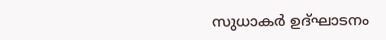സുധാകര്‍ ഉദ്ഘാടനം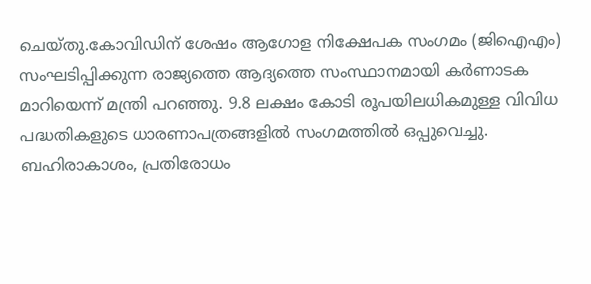ചെയ്തു.കോവിഡിന് ശേഷം ആഗോള നിക്ഷേപക സംഗമം (ജിഐഎം) സംഘടിപ്പിക്കുന്ന രാജ്യത്തെ ആദ്യത്തെ സംസ്ഥാനമായി കര്‍ണാടക മാറിയെന്ന് മന്ത്രി പറഞ്ഞു. 9.8 ലക്ഷം കോടി രൂപയിലധികമുള്ള വിവിധ പദ്ധതികളുടെ ധാരണാപത്രങ്ങളില്‍ സംഗമത്തില്‍ ഒപ്പുവെച്ചു. ബഹിരാകാശം, പ്രതിരോധം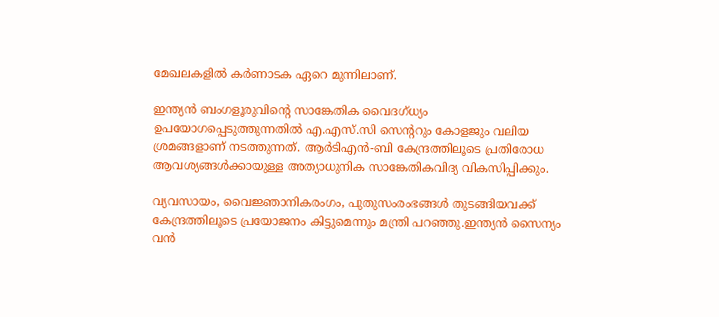മേഖലകളില്‍ കര്‍ണാടക ഏറെ മുന്നിലാണ്.

ഇന്ത്യന്‍ ബംഗളൂരുവിന്‍റെ സാങ്കേതിക വൈദഗ്ധ്യം ഉപയോഗപ്പെടുത്തുന്നതില്‍ എ.എസ്.സി സെന്‍ററും കോളജും വലിയ ശ്രമങ്ങളാണ് നടത്തുന്നത്. ആര്‍ടിഎന്‍-ബി കേന്ദ്രത്തിലൂടെ പ്രതിരോധ ആവശ്യങ്ങള്‍ക്കായുള്ള അത്യാധുനിക സാങ്കേതികവിദ്യ വികസിപ്പിക്കും.

വ്യവസായം, വൈജ്ഞാനികരംഗം, പുതുസംരംഭങ്ങള്‍ തുടങ്ങിയവക്ക് കേന്ദ്രത്തിലൂടെ പ്രയോജനം കിട്ടുമെന്നും മന്ത്രി പറഞ്ഞു.ഇന്ത്യന്‍ സൈന്യം വന്‍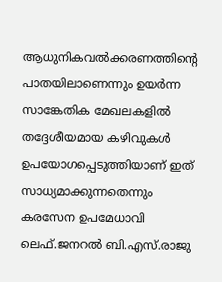ആധുനികവല്‍ക്കരണത്തിന്‍റെ പാതയിലാണെന്നും ഉയര്‍ന്ന സാങ്കേതിക മേഖലകളില്‍ തദ്ദേശീയമായ കഴിവുകള്‍ ഉപയോഗപ്പെടുത്തിയാണ് ഇത് സാധ്യമാക്കുന്നതെന്നും കരസേന ഉപമേധാവി ലെഫ്.ജനറല്‍ ബി.എസ്.രാജു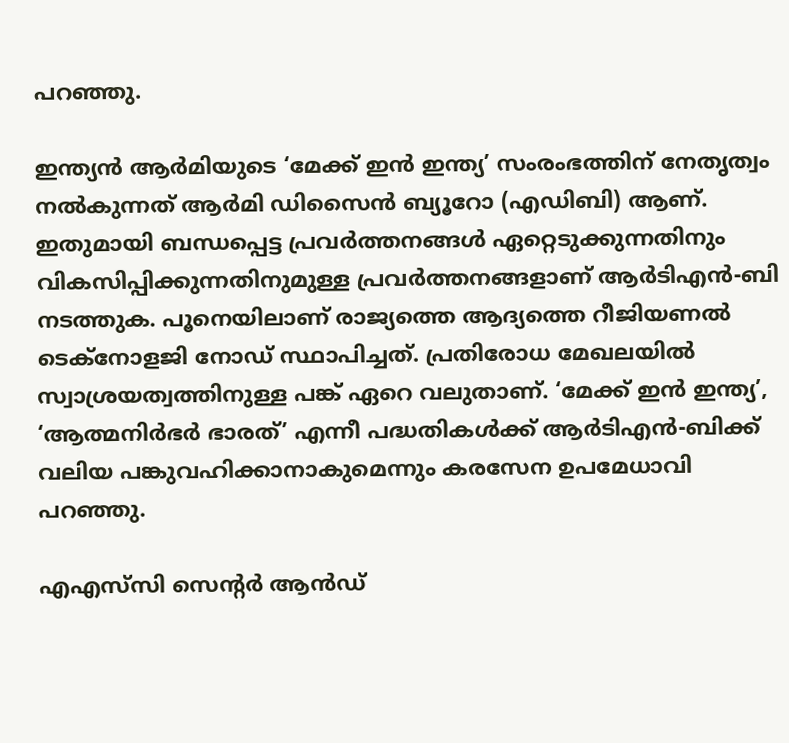പറഞ്ഞു.

ഇന്ത്യന്‍ ആര്‍മിയുടെ ‘മേക്ക് ഇന്‍ ഇന്ത്യ’ സംരംഭത്തിന് നേതൃത്വം നല്‍കുന്നത് ആര്‍മി ഡിസൈന്‍ ബ്യൂറോ (എഡിബി) ആണ്. ഇതുമായി ബന്ധപ്പെട്ട പ്രവര്‍ത്തനങ്ങള്‍ ഏറ്റെടുക്കുന്നതിനും വികസിപ്പിക്കുന്നതിനുമുള്ള പ്രവര്‍ത്തനങ്ങളാണ് ആര്‍ടിഎന്‍-ബി നടത്തുക. പൂനെയിലാണ് രാജ്യത്തെ ആദ്യത്തെ റീജിയണല്‍ ടെക്നോളജി നോഡ് സ്ഥാപിച്ചത്. പ്രതിരോധ മേഖലയില്‍ സ്വാശ്രയത്വത്തിനുള്ള പങ്ക് ഏറെ വലുതാണ്. ‘മേക്ക് ഇന്‍ ഇന്ത്യ’, ‘ആത്മനിര്‍ഭര്‍ ഭാരത്’ എന്നീ പദ്ധതികള്‍ക്ക് ആര്‍ടിഎന്‍-ബിക്ക് വലിയ പങ്കുവഹിക്കാനാകുമെന്നും കരസേന ഉപമേധാവി പറഞ്ഞു.

എഎസ്‌സി സെന്‍റര്‍ ആന്‍ഡ്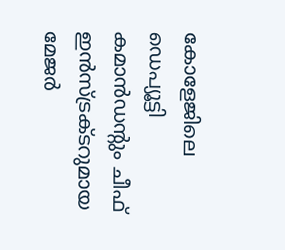കോളേജിലെ ഡെപ്യൂട്ടി കമാന്‍ഡന്‍റും ചീഫ് ഇന്‍സ്ട്രക്ടറുമായ മേജര്‍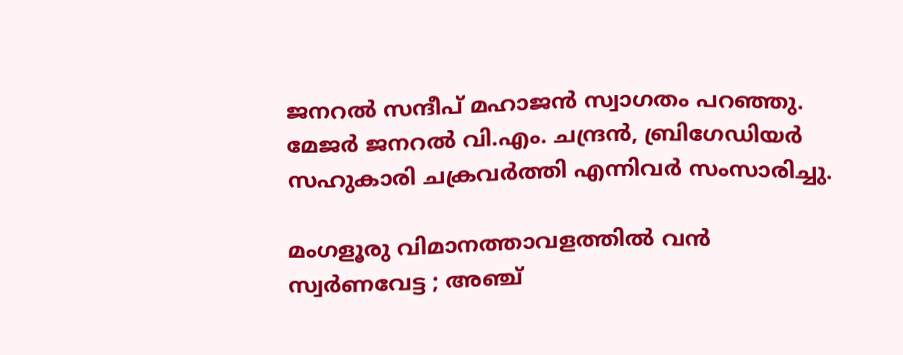ജനറല്‍ സന്ദീപ് മഹാജന്‍ സ്വാഗതം പറഞ്ഞു. മേജര്‍ ജനറല്‍ വി.എം. ചന്ദ്രന്‍, ബ്രിഗേഡിയര്‍ സഹുകാരി ചക്രവര്‍ത്തി എന്നിവര്‍ സംസാരിച്ചു.

മംഗളൂരു വിമാനത്താവളത്തില്‍ വന്‍ സ്വര്‍ണവേട്ട ; അഞ്ച്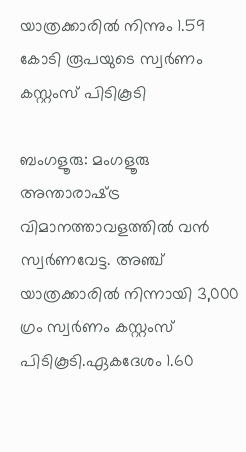യാത്രക്കാരില്‍ നിന്നും 1.59 കോടി രൂപയുടെ സ്വര്‍ണം കസ്റ്റംസ് പിടികൂടി

ബംഗളൂരു: മംഗളൂരു അന്താരാഷ്‌ട്ര വിമാനത്താവളത്തില്‍ വന്‍ സ്വര്‍ണവേട്ട. അഞ്ച് യാത്രക്കാരില്‍ നിന്നായി 3,000 ഗ്രം സ്വര്‍ണം കസ്റ്റംസ് പിടികൂടി.ഏകദേശം 1.60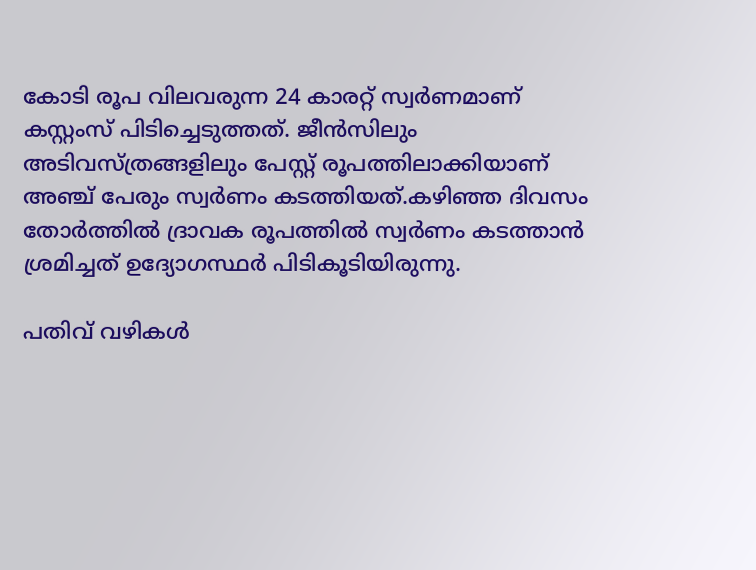കോടി രൂപ വിലവരുന്ന 24 കാരറ്റ് സ്വര്‍ണമാണ് കസ്റ്റംസ് പിടിച്ചെടുത്തത്. ജീന്‍സിലും അടിവസ്ത്രങ്ങളിലും പേസ്റ്റ് രൂപത്തിലാക്കിയാണ് അഞ്ച് പേരും സ്വര്‍ണം കടത്തിയത്.കഴിഞ്ഞ ദിവസം തോര്‍ത്തില്‍ ദ്രാവക രൂപത്തില്‍ സ്വര്‍ണം കടത്താന്‍ ശ്രമിച്ചത് ഉദ്യോഗസ്ഥര്‍ പിടികൂടിയിരുന്നു.

പതിവ് വഴികള്‍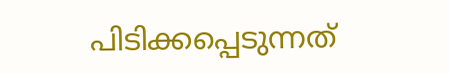പിടിക്കപ്പെടുന്നത്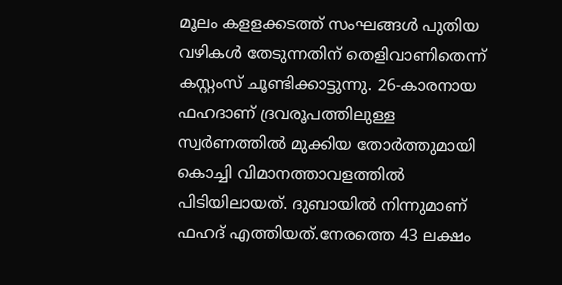മൂലം കളളക്കടത്ത് സംഘങ്ങള്‍ പുതിയ വഴികള്‍ തേടുന്നതിന് തെളിവാണിതെന്ന് കസ്റ്റംസ് ചൂണ്ടിക്കാട്ടുന്നു. 26-കാരനായ ഫഹദാണ് ദ്രവരൂപത്തിലുള്ള സ്വര്‍ണത്തില്‍ മുക്കിയ തോര്‍ത്തുമായി കൊച്ചി വിമാനത്താവളത്തില്‍ പിടിയിലായത്. ദുബായില്‍ നിന്നുമാണ് ഫഹദ് എത്തിയത്.നേരത്തെ 43 ലക്ഷം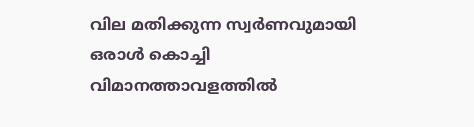വില മതിക്കുന്ന സ്വര്‍ണവുമായി ഒരാള്‍ കൊച്ചി വിമാനത്താവളത്തില്‍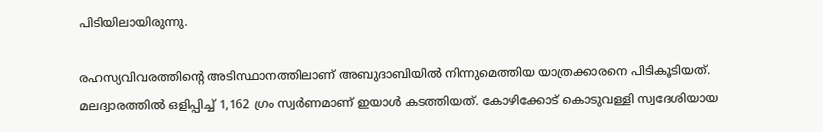പിടിയിലായിരുന്നു.

രഹസ്യവിവരത്തിന്റെ അടിസ്ഥാനത്തിലാണ് അബുദാബിയില്‍ നിന്നുമെത്തിയ യാത്രക്കാരനെ പിടികൂടിയത്. മലദ്വാരത്തില്‍ ഒളിപ്പിച്ച്‌ 1,162 ഗ്രം സ്വര്‍ണമാണ് ഇയാള്‍ കടത്തിയത്. കോഴിക്കോട് കൊടുവള്ളി സ്വദേശിയായ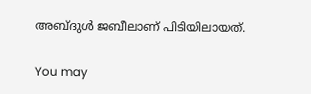അബ്ദുള്‍ ജബീലാണ് പിടിയിലായത്.

You may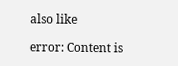also like

error: Content is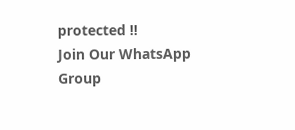protected !!
Join Our WhatsApp Group